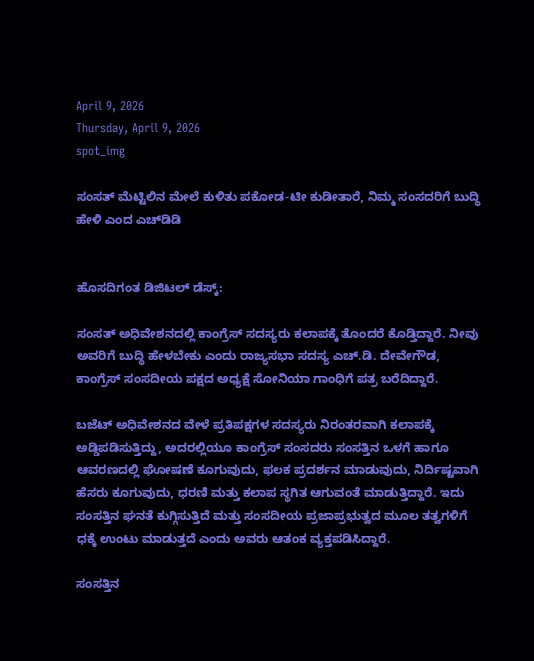April 9, 2026
Thursday, April 9, 2026
spot_img

ಸಂಸತ್‌ ಮೆಟ್ಟಿಲಿನ ಮೇಲೆ ಕುಳಿತು ಪಕೋಡ-ಟೀ ಕುಡೀತಾರೆ, ನಿಮ್ಮ ಸಂಸದರಿಗೆ ಬುದ್ಧಿ ಹೇಳಿ ಎಂದ ಎಚ್‌ಡಿಡಿ


ಹೊಸದಿಗಂತ ಡಿಜಿಟಲ್‌ ಡೆಸ್ಕ್‌:

ಸಂಸತ್‌ ಅಧಿವೇಶನದಲ್ಲಿ ಕಾಂಗ್ರೆಸ್‌ ಸದಸ್ಯರು ಕಲಾಪಕ್ಕೆ ತೊಂದರೆ ಕೊಡ್ತಿದ್ದಾರೆ. ನೀವು ಅವರಿಗೆ ಬುದ್ಧಿ ಹೇಳಬೇಕು ಎಂದು ರಾಜ್ಯಸಭಾ ಸದಸ್ಯ ಎಚ್‌.ಡಿ. ದೇವೇಗೌಡ, ಕಾಂಗ್ರೆಸ್‌ ಸಂಸದೀಯ ಪಕ್ಷದ ಅಧ್ಯಕ್ಷೆ ಸೋನಿಯಾ ಗಾಂಧಿಗೆ ಪತ್ರ ಬರೆದಿದ್ದಾರೆ.

ಬಜೆಟ್ ಅಧಿವೇಶನದ ವೇಳೆ ಪ್ರತಿಪಕ್ಷಗಳ ಸದಸ್ಯರು ನಿರಂತರವಾಗಿ ಕಲಾಪಕ್ಕೆ ಅಡ್ಡಿಪಡಿಸುತ್ತಿದ್ದು, ಅದರಲ್ಲಿಯೂ ಕಾಂಗ್ರೆಸ್ ಸಂಸದರು ಸಂಸತ್ತಿನ ಒಳಗೆ ಹಾಗೂ ಆವರಣದಲ್ಲಿ ಘೋಷಣೆ ಕೂಗುವುದು, ಫಲಕ ಪ್ರದರ್ಶನ ಮಾಡುವುದು, ನಿರ್ದಿಷ್ಟವಾಗಿ ಹೆಸರು ಕೂಗುವುದು, ಧರಣಿ ಮತ್ತು ಕಲಾಪ ಸ್ಥಗಿತ ಆಗುವಂತೆ ಮಾಡುತ್ತಿದ್ದಾರೆ. ಇದು ಸಂಸತ್ತಿನ ಘನತೆ ಕುಗ್ಗಿಸುತ್ತಿದೆ ಮತ್ತು ಸಂಸದೀಯ ಪ್ರಜಾಪ್ರಭುತ್ವದ ಮೂಲ ತತ್ವಗಳಿಗೆ ಧಕ್ಕೆ ಉಂಟು ಮಾಡುತ್ತದೆ ಎಂದು ಅವರು ಆತಂಕ ವ್ಯಕ್ತಪಡಿಸಿದ್ದಾರೆ.

ಸಂಸತ್ತಿನ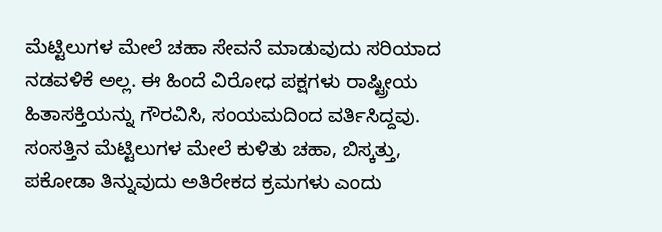ಮೆಟ್ಟಿಲುಗಳ ಮೇಲೆ ಚಹಾ ಸೇವನೆ ಮಾಡುವುದು ಸರಿಯಾದ ನಡವಳಿಕೆ ಅಲ್ಲ. ಈ ಹಿಂದೆ ವಿರೋಧ ಪಕ್ಷಗಳು ರಾಷ್ಟ್ರೀಯ ಹಿತಾಸಕ್ತಿಯನ್ನು ಗೌರವಿಸಿ, ಸಂಯಮದಿಂದ ವರ್ತಿಸಿದ್ದವು. ಸಂಸತ್ತಿನ ಮೆಟ್ಟಿಲುಗಳ ಮೇಲೆ ಕುಳಿತು ಚಹಾ, ಬಿಸ್ಕತ್ತು, ಪಕೋಡಾ ತಿನ್ನುವುದು ಅತಿರೇಕದ ಕ್ರಮಗಳು ಎಂದು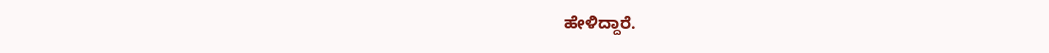ಹೇಳಿದ್ದಾರೆ.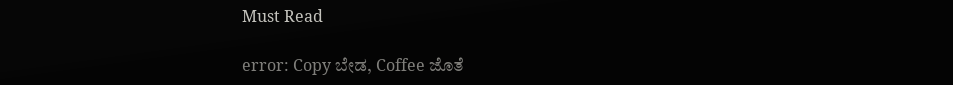Must Read

error: Copy ಬೇಡ, Coffee ಜೊತೆ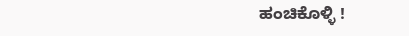ಹಂಚಿಕೊಳ್ಳಿ !